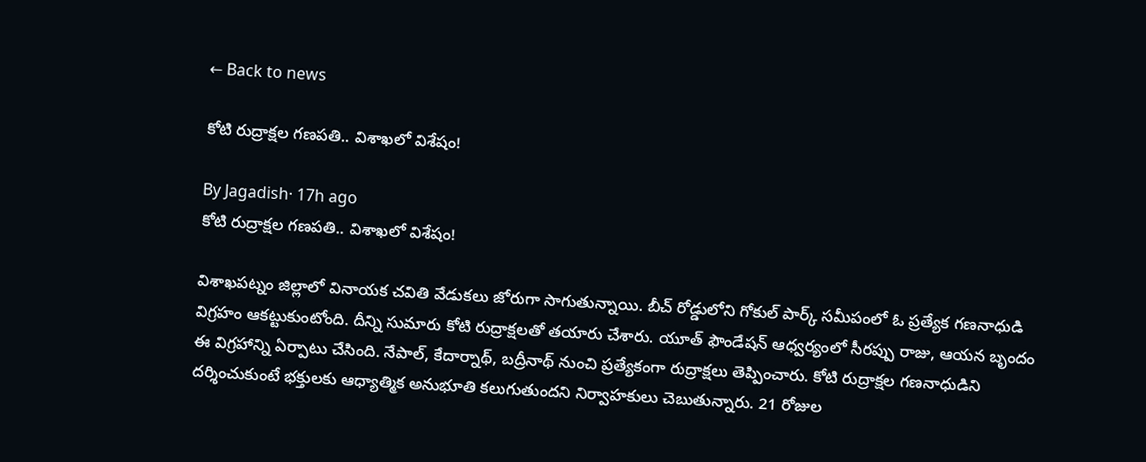← Back to news

కోటి రుద్రాక్షల గణపతి.. విశాఖలో విశేషం!

By Jagadish· 17h ago
కోటి రుద్రాక్షల గణపతి.. విశాఖలో విశేషం!

విశాఖపట్నం జిల్లాలో వినాయక చవితి వేడుకలు జోరుగా సాగుతున్నాయి. బీచ్ రోడ్డులోని గోకుల్ పార్క్ సమీపంలో ఓ ప్రత్యేక గణనాధుడి విగ్రహం ఆకట్టుకుంటోంది. దీన్ని సుమారు కోటి రుద్రాక్షలతో తయారు చేశారు. యూత్ ఫౌండేషన్ ఆధ్వర్యంలో సీరప్పు రాజు, ఆయన బృందం ఈ విగ్రహాన్ని ఏర్పాటు చేసింది. నేపాల్, కేదార్నాథ్, బద్రీనాథ్ నుంచి ప్రత్యేకంగా రుద్రాక్షలు తెప్పించారు. కోటి రుద్రాక్షల గణనాధుడిని దర్శించుకుంటే భక్తులకు ఆధ్యాత్మిక అనుభూతి కలుగుతుందని నిర్వాహకులు చెబుతున్నారు. 21 రోజుల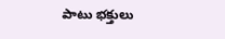పాటు భక్తులు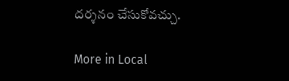దర్శనం చేసుకోవచ్చు.

More in Local